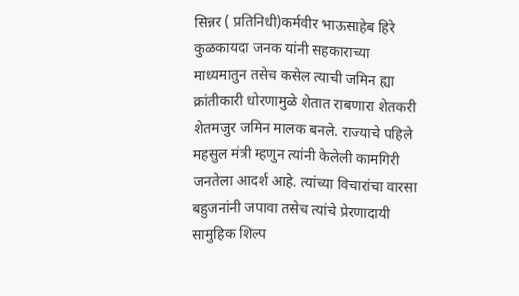सिन्नर ( प्रतिनिधी)कर्मवीर भाऊसाहेब हिरे कुळकायदा जनक यांनी सहकाराच्या माध्यमातुन तसेच कसेल त्याची जमिन ह्या क्रांतीकारी धोरणामुळे शेतात राबणारा शेतकरी शेतमजुर जमिन मालक बनले. राज्याचे पहिले महसुल मंत्री म्हणुन त्यांनी केलेली कामगिरी जनतेला आदर्श आहे. त्यांच्या विचारांचा वारसा बहुजनांनी जपावा तसेच त्यांचे प्रेरणादायी सामुहिक शिल्प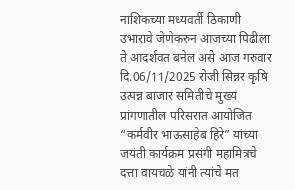नाशिकच्या मध्यवर्ती ठिकाणी उभारावे जेणेकरुन आजच्या पिढीला ते आदर्शवत बनेल असे आज गरुवार दि.06/11/2025 रोजी सिन्नर कृषि उत्पन्न बाजार समितीचे मुख्य प्रांगणातील परिसरात आयोजित “कर्मवीर भाऊसाहेब हिरे” यांच्या जयंती कार्यक्रम प्रसंगी महामित्रचे दत्ता वायचळे यांनी त्यांचे मत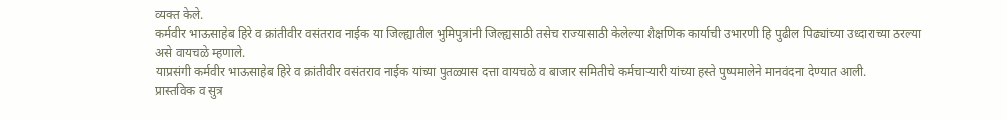व्यक्त केले.
कर्मवीर भाऊसाहेब हिरे व क्रांतीवीर वसंतराव नाईक या जिल्ह्यातील भुमिपुत्रांनी जिल्ह्यसाठी तसेच राज्यासाठी केलेल्या शैक्षणिक कार्याची उभारणी हि पुढील पिढ्यांच्या उध्दाराच्या ठरल्या असे वायचळे म्हणाले.
याप्रसंगी कर्मवीर भाऊसाहेब हिरे व क्रांतीवीर वसंतराव नाईक यांच्या पुतळ्यास दत्ता वायचळे व बाजार समितीचे कर्मचाऱ्यारी यांच्या हस्ते पुष्पमालेने मानवंदना देण्यात आली.
प्रास्तविक व सुत्र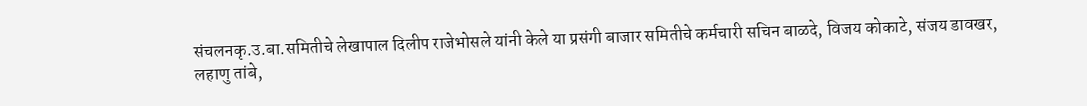संचलनकृ.उ.बा.समितीचे लेखापाल दिलीप राजेभोसले यांनी केले या प्रसंगी बाजार समितीचे कर्मचारी सचिन बाळदे, विजय कोकाटे, संजय डावखर, लहाणु तांबे,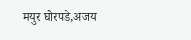मयुर घोरपडे,अजय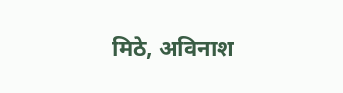मिठे, अविनाश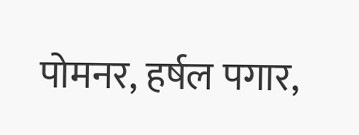पोमनर, हर्षल पगार,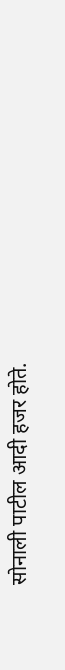सोनाली पाटील आदी हजर होते.